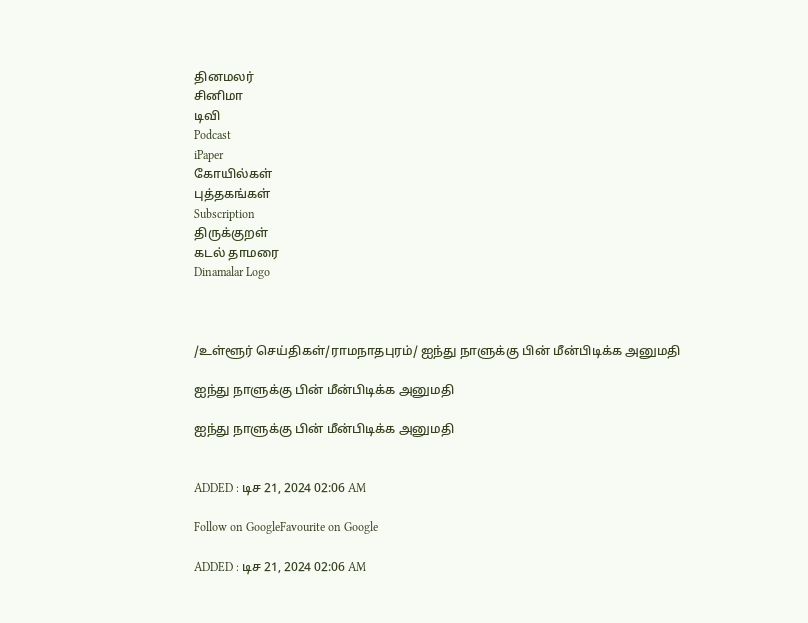தினமலர்
சினிமா
டிவி
Podcast
iPaper
கோயில்கள்
புத்தகங்கள்
Subscription
திருக்குறள்
கடல் தாமரை
Dinamalar Logo



/உள்ளூர் செய்திகள்/ராமநாதபுரம்/ ஐந்து நாளுக்கு பின் மீன்பிடிக்க அனுமதி

ஐந்து நாளுக்கு பின் மீன்பிடிக்க அனுமதி

ஐந்து நாளுக்கு பின் மீன்பிடிக்க அனுமதி


ADDED : டிச 21, 2024 02:06 AM

Follow on GoogleFavourite on Google

ADDED : டிச 21, 2024 02:06 AM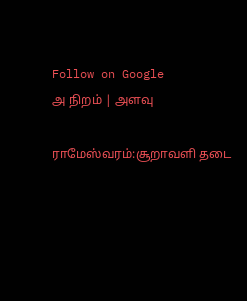Follow on Google
அ நிறம் | அளவு

ராமேஸ்வரம்:சூறாவளி தடை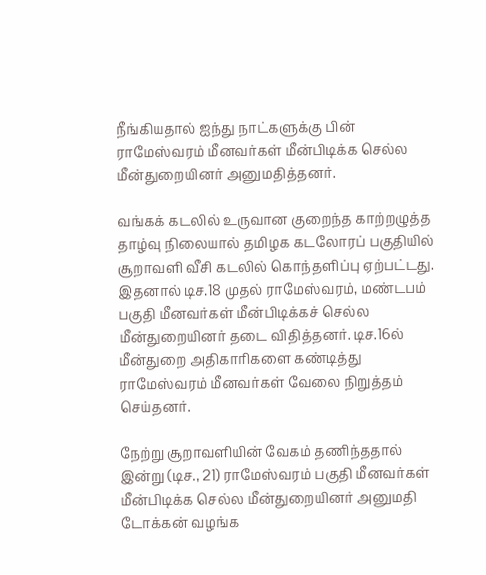நீங்கியதால் ஐந்து நாட்களுக்கு பின் ராமேஸ்வரம் மீனவர்கள் மீன்பிடிக்க செல்ல மீன்துறையினர் அனுமதித்தனர்.

வங்கக் கடலில் உருவான குறைந்த காற்றழுத்த தாழ்வு நிலையால் தமிழக கடலோரப் பகுதியில் சூறாவளி வீசி கடலில் கொந்தளிப்பு ஏற்பட்டது. இதனால் டிச.18 முதல் ராமேஸ்வரம், மண்டபம் பகுதி மீனவர்கள் மீன்பிடிக்கச் செல்ல மீன்துறையினர் தடை விதித்தனர். டிச.16ல் மீன்துறை அதிகாரிகளை கண்டித்து ராமேஸ்வரம் மீனவர்கள் வேலை நிறுத்தம் செய்தனர்.

நேற்று சூறாவளியின் வேகம் தணிந்ததால் இன்று (டிச., 21) ராமேஸ்வரம் பகுதி மீனவர்கள் மீன்பிடிக்க செல்ல மீன்துறையினர் அனுமதி டோக்கன் வழங்க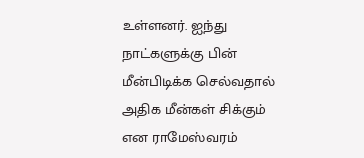உள்ளனர். ஐந்து நாட்களுக்கு பின் மீன்பிடிக்க செல்வதால் அதிக மீன்கள் சிக்கும் என ராமேஸ்வரம்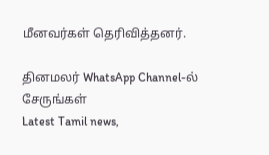மீனவர்கள் தெரிவித்தனர்.

தினமலர் WhatsApp Channel-ல் சேருங்கள்
Latest Tamil news,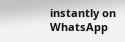instantly on WhatsApp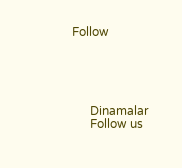Follow





      Dinamalar
      Follow us